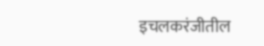इचलकरंजीतील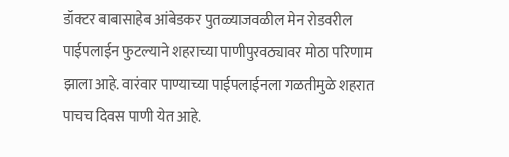डॉक्टर बाबासाहेब आंबेडकर पुतळ्याजवळील मेन रोडवरील पाईपलाईन फुटल्याने शहराच्या पाणीपुरवठ्यावर मोठा परिणाम झाला आहे. वारंवार पाण्याच्या पाईपलाईनला गळतीमुळे शहरात पाचच दिवस पाणी येत आहे.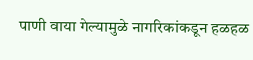पाणी वाया गेल्यामुळे नागरिकांकडून हळहळ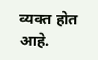व्यक्त होत आहे.